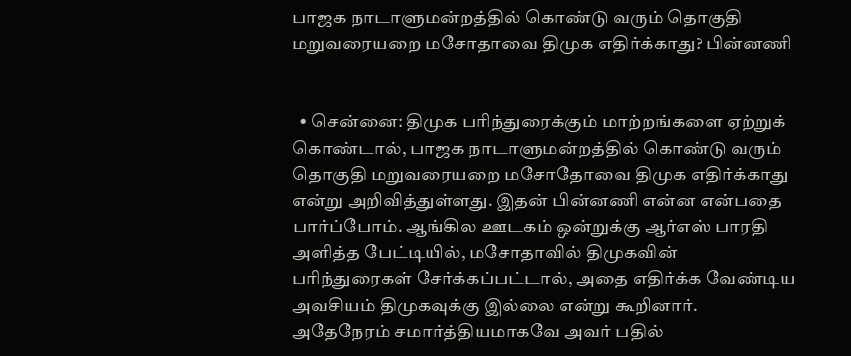பாஜக நாடாளுமன்றத்தில் கொண்டு வரும் தொகுதி மறுவரையறை மசோதாவை திமுக எதிர்க்காது? பின்னணி


  • சென்னை: திமுக பரிந்துரைக்கும் மாற்றங்களை ஏற்றுக் கொண்டால், பாஜக நாடாளுமன்றத்தில் கொண்டு வரும் தொகுதி மறுவரையறை மசோதோவை திமுக எதிர்க்காது என்று அறிவித்துள்ளது. இதன் பின்னணி என்ன என்பதை பார்ப்போம். ஆங்கில ஊடகம் ஒன்றுக்கு ஆர்எஸ் பாரதி அளித்த பேட்டியில், மசோதாவில் திமுகவின் பரிந்துரைகள் சேர்க்கப்பட்டால், அதை எதிர்க்க வேண்டிய அவசியம் திமுகவுக்கு இல்லை என்று கூறினார். அதேநேரம் சமார்த்தியமாகவே அவர் பதில்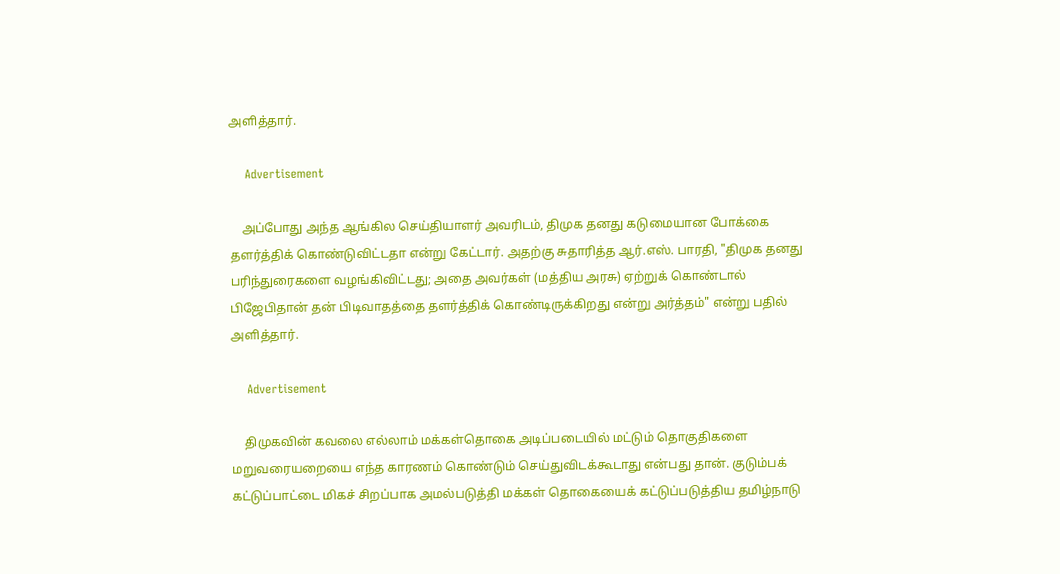அளித்தார்.

    Advertisement

    அப்போது அந்த ஆங்கில செய்தியாளர் அவரிடம், திமுக தனது கடுமையான போக்கை தளர்த்திக் கொண்டுவிட்டதா என்று கேட்டார். அதற்கு சுதாரித்த ஆர்.எஸ். பாரதி, "திமுக தனது பரிந்துரைகளை வழங்கிவிட்டது; அதை அவர்கள் (மத்திய அரசு) ஏற்றுக் கொண்டால் பிஜேபிதான் தன் பிடிவாதத்தை தளர்த்திக் கொண்டிருக்கிறது என்று அர்த்தம்" என்று பதில் அளித்தார்.

    Advertisement

    திமுகவின் கவலை எல்லாம் மக்கள்தொகை அடிப்படையில் மட்டும் தொகுதிகளை மறுவரையறையை எந்த காரணம் கொண்டும் செய்துவிடக்கூடாது என்பது தான். குடும்பக் கட்டுப்பாட்டை மிகச் சிறப்பாக அமல்படுத்தி மக்கள் தொகையைக் கட்டுப்படுத்திய தமிழ்நாடு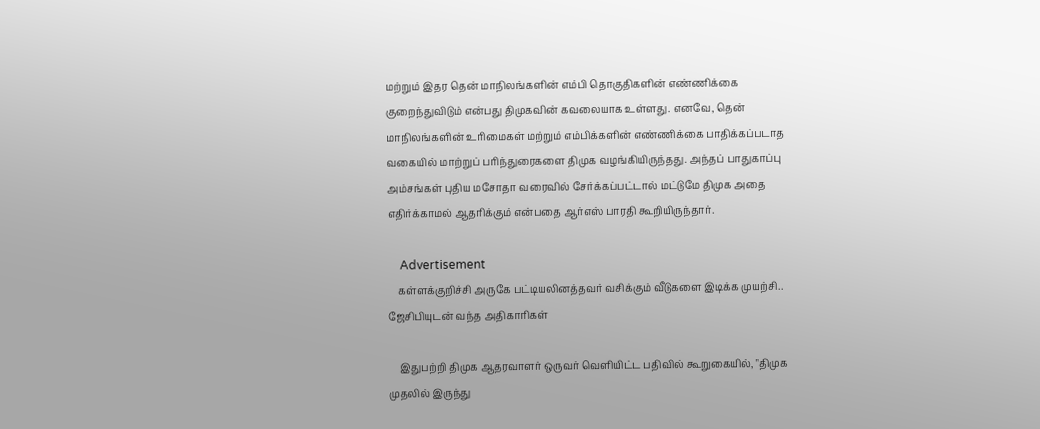மற்றும் இதர தென் மாநிலங்களின் எம்பி தொகுதிகளின் எண்ணிக்கை குறைந்துவிடும் என்பது திமுகவின் கவலையாக உள்ளது. எனவே, தென் மாநிலங்களின் உரிமைகள் மற்றும் எம்பிக்களின் எண்ணிக்கை பாதிக்கப்படாத வகையில் மாற்றுப் பரிந்துரைகளை திமுக வழங்கியிருந்தது. அந்தப் பாதுகாப்பு அம்சங்கள் புதிய மசோதா வரைவில் சேர்க்கப்பட்டால் மட்டுமே திமுக அதை எதிர்க்காமல் ஆதரிக்கும் என்பதை ஆர்எஸ் பாரதி கூறியிருந்தார்.

    Advertisement
    கள்ளக்குறிச்சி அருகே பட்டியலினத்தவர் வசிக்கும் வீடுகளை இடிக்க முயற்சி.. ஜேசிபியுடன் வந்த அதிகாரிகள்

    இதுபற்றி திமுக ஆதரவாளர் ஒருவர் வெளியிட்ட பதிவில் கூறுகையில், "திமுக முதலில் இருந்து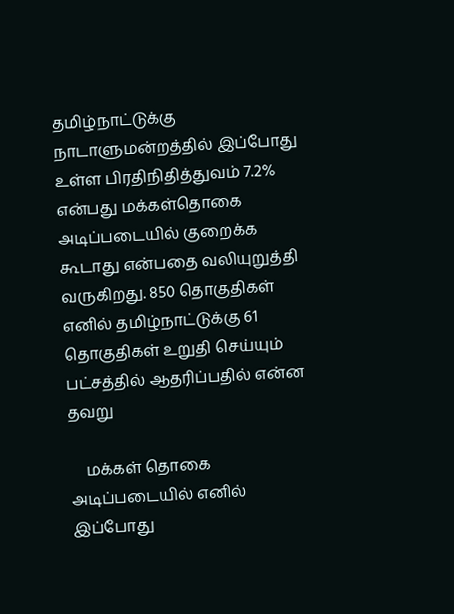தமிழ்நாட்டுக்கு நாடாளுமன்றத்தில் இப்போது உள்ள பிரதிநிதித்துவம் 7.2% என்பது மக்கள்தொகை அடிப்படையில் குறைக்க கூடாது என்பதை வலியுறுத்தி வருகிறது. 850 தொகுதிகள் எனில் தமிழ்நாட்டுக்கு 61 தொகுதிகள் உறுதி செய்யும் பட்சத்தில் ஆதரிப்பதில் என்ன தவறு

    மக்கள் தொகை அடிப்படையில் எனில் இப்போது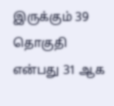இருக்கும் 39 தொகுதி என்பது 31 ஆக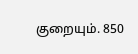குறையும். 850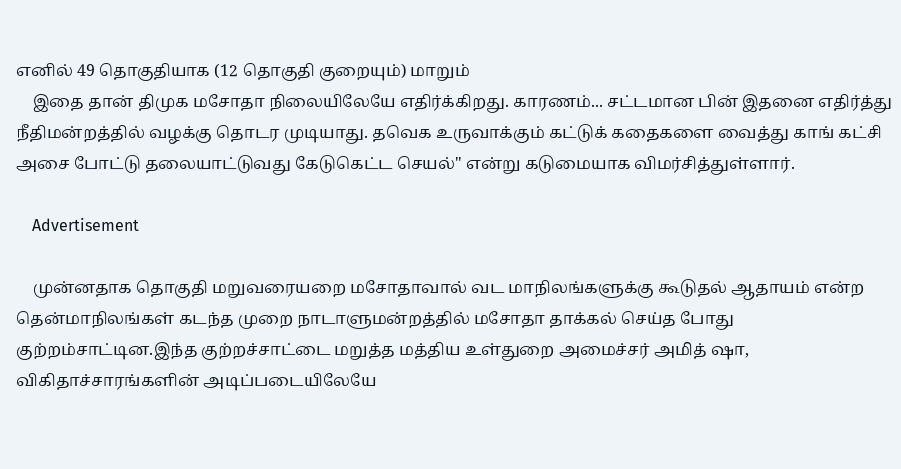எனில் 49 தொகுதியாக (12 தொகுதி குறையும்) மாறும்
    இதை தான் திமுக மசோதா நிலையிலேயே எதிர்க்கிறது. காரணம்... சட்டமான பின் இதனை எதிர்த்து நீதிமன்றத்தில் வழக்கு தொடர முடியாது. தவெக உருவாக்கும் கட்டுக் கதைகளை வைத்து காங் கட்சி அசை போட்டு தலையாட்டுவது கேடுகெட்ட செயல்" என்று கடுமையாக விமர்சித்துள்ளார்.

    Advertisement

    முன்னதாக தொகுதி மறுவரையறை மசோதாவால் வட மாநிலங்களுக்கு கூடுதல் ஆதாயம் என்ற தென்மாநிலங்கள் கடந்த முறை நாடாளுமன்றத்தில் மசோதா தாக்கல் செய்த போது குற்றம்சாட்டின.இந்த குற்றச்சாட்டை மறுத்த மத்திய உள்துறை அமைச்சர் அமித் ஷா, விகிதாச்சாரங்களின் அடிப்படையிலேயே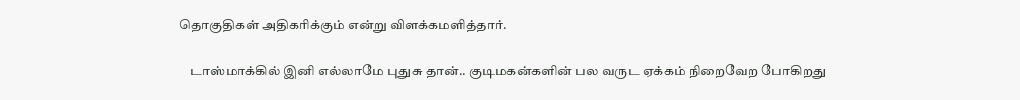தொகுதிகள் அதிகரிக்கும் என்று விளக்கமளித்தார்.

    டாஸ்மாக்கில் இனி எல்லாமே புதுசு தான்.. குடிமகன்களின் பல வருட ஏக்கம் நிறைவேற போகிறது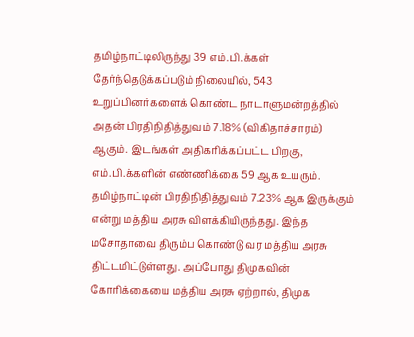தமிழ்நாட்டிலிருந்து 39 எம்.பி.க்கள் தேர்ந்தெடுக்கப்படும் நிலையில், 543 உறுப்பினர்களைக் கொண்ட நாடாளுமன்றத்தில் அதன் பிரதிநிதித்துவம் 7.18% (விகிதாச்சாரம்) ஆகும். இடங்கள் அதிகரிக்கப்பட்ட பிறகு, எம்.பி.க்களின் எண்ணிக்கை 59 ஆக உயரும். தமிழ்நாட்டின் பிரதிநிதித்துவம் 7.23% ஆக இருக்கும் என்று மத்திய அரசு விளக்கியிருந்தது. இந்த மசோதாவை திரும்ப கொண்டு வர மத்திய அரசு திட்டமிட்டுள்ளது. அப்போது திமுகவின் கோரிக்கையை மத்திய அரசு ஏற்றால், திமுக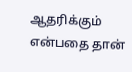ஆதரிக்கும் என்பதை தான்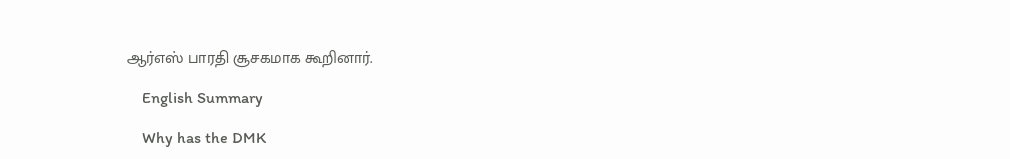ஆர்எஸ் பாரதி சூசகமாக கூறினார்.

    English Summary

    Why has the DMK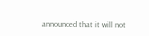announced that it will not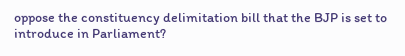oppose the constituency delimitation bill that the BJP is set to introduce in Parliament?